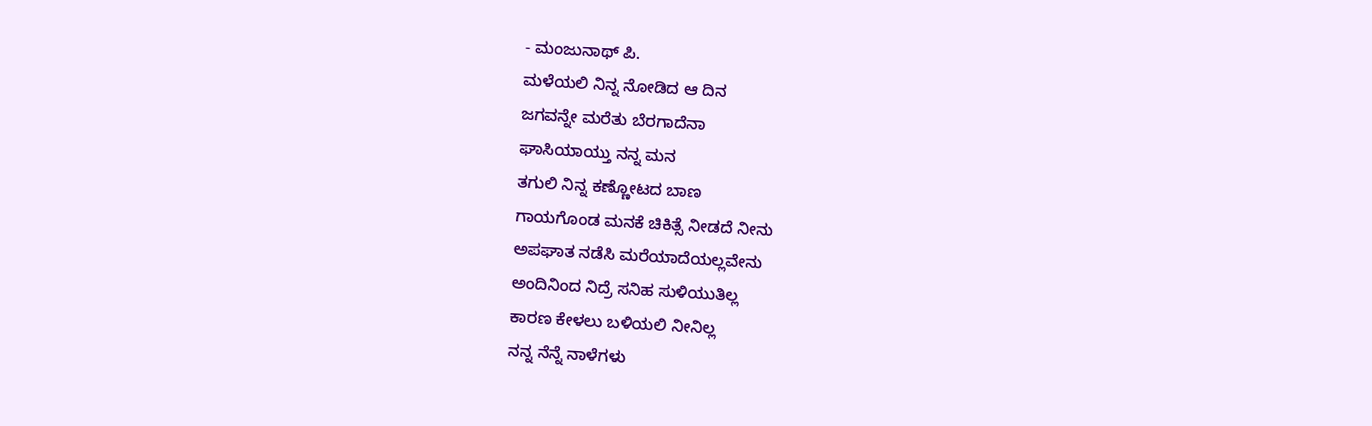- ಮಂಜುನಾಥ್ ಪಿ.
ಮಳೆಯಲಿ ನಿನ್ನ ನೋಡಿದ ಆ ದಿನ
ಜಗವನ್ನೇ ಮರೆತು ಬೆರಗಾದೆನಾ
ಘಾಸಿಯಾಯ್ತು ನನ್ನ ಮನ
ತಗುಲಿ ನಿನ್ನ ಕಣ್ಣೋಟದ ಬಾಣ
ಗಾಯಗೊಂಡ ಮನಕೆ ಚಿಕಿತ್ಸೆ ನೀಡದೆ ನೀನು
ಅಪಘಾತ ನಡೆಸಿ ಮರೆಯಾದೆಯಲ್ಲವೇನು
ಅಂದಿನಿಂದ ನಿದ್ರೆ ಸನಿಹ ಸುಳಿಯುತಿಲ್ಲ
ಕಾರಣ ಕೇಳಲು ಬಳಿಯಲಿ ನೀನಿಲ್ಲ
ನನ್ನ ನೆನ್ನೆ ನಾಳೆಗಳು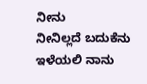ನೀನು
ನೀನಿಲ್ಲದೆ ಬದುಕೆನು ಇಳೆಯಲಿ ನಾನು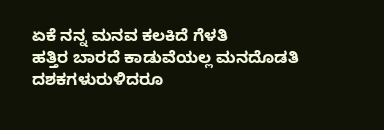ಏಕೆ ನನ್ನ ಮನವ ಕಲಕಿದೆ ಗೆಳತಿ
ಹತ್ತಿರ ಬಾರದೆ ಕಾಡುವೆಯಲ್ಲ ಮನದೊಡತಿ
ದಶಕಗಳುರುಳಿದರೂ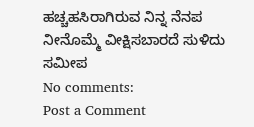ಹಚ್ಚಹಸಿರಾಗಿರುವ ನಿನ್ನ ನೆನಪ
ನೀನೊಮ್ಮೆ ವೀಕ್ಷಿಸಬಾರದೆ ಸುಳಿದು ಸಮೀಪ
No comments:
Post a Comment